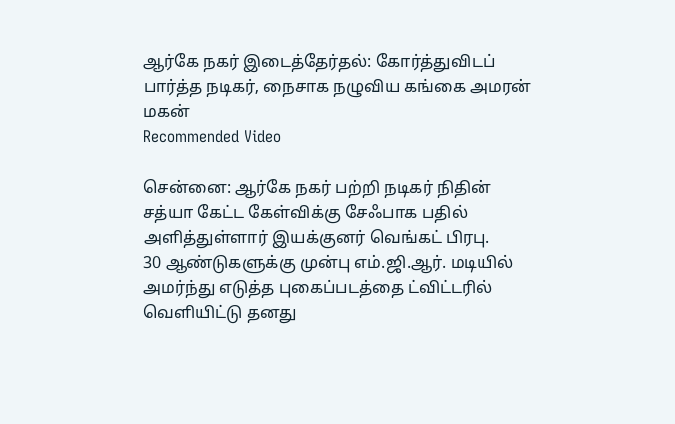ஆர்கே நகர் இடைத்தேர்தல்: கோர்த்துவிடப் பார்த்த நடிகர், நைசாக நழுவிய கங்கை அமரன் மகன்
Recommended Video

சென்னை: ஆர்கே நகர் பற்றி நடிகர் நிதின் சத்யா கேட்ட கேள்விக்கு சேஃபாக பதில் அளித்துள்ளார் இயக்குனர் வெங்கட் பிரபு.
30 ஆண்டுகளுக்கு முன்பு எம்.ஜி.ஆர். மடியில் அமர்ந்து எடுத்த புகைப்படத்தை ட்விட்டரில் வெளியிட்டு தனது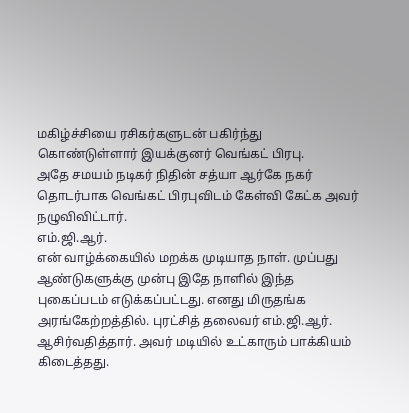மகிழ்ச்சியை ரசிகர்களுடன் பகிர்ந்து கொண்டுள்ளார் இயக்குனர் வெங்கட் பிரபு.
அதே சமயம் நடிகர் நிதின் சத்யா ஆர்கே நகர் தொடர்பாக வெங்கட் பிரபுவிடம் கேள்வி கேட்க அவர் நழுவிவிட்டார்.
எம்.ஜி.ஆர்.
என் வாழ்க்கையில் மறக்க முடியாத நாள். முப்பது ஆண்டுகளுக்கு முன்பு இதே நாளில் இந்த புகைப்படம் எடுக்கப்பட்டது. எனது மிருதங்க அரங்கேற்றத்தில். புரட்சித் தலைவர் எம்.ஜி.ஆர். ஆசிர்வதித்தார். அவர் மடியில் உட்காரும் பாக்கியம் கிடைத்தது.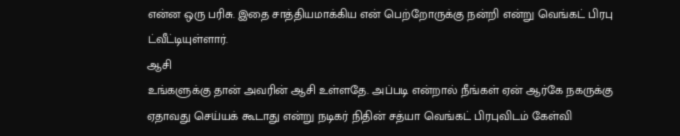என்ன ஒரு பரிசு. இதை சாத்தியமாக்கிய என் பெற்றோருக்கு நன்றி என்று வெங்கட் பிரபு ட்வீட்டியுள்ளார்.
ஆசி
உங்களுக்கு தான் அவரின் ஆசி உள்ளதே. அப்படி என்றால் நீங்கள் ஏன் ஆர்கே நகருக்கு ஏதாவது செய்யக் கூடாது என்று நடிகர் நிதின் சத்யா வெங்கட் பிரபுவிடம் கேள்வி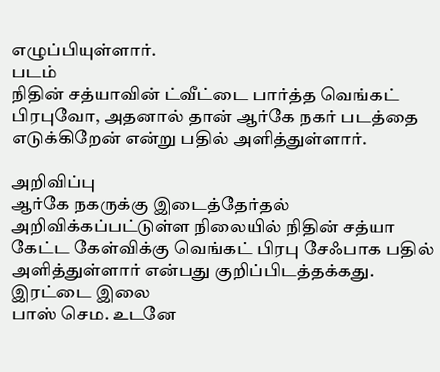எழுப்பியுள்ளார்.
படம்
நிதின் சத்யாவின் ட்வீட்டை பார்த்த வெங்கட் பிரபுவோ, அதனால் தான் ஆர்கே நகர் படத்தை எடுக்கிறேன் என்று பதில் அளித்துள்ளார்.

அறிவிப்பு
ஆர்கே நகருக்கு இடைத்தேர்தல் அறிவிக்கப்பட்டுள்ள நிலையில் நிதின் சத்யா கேட்ட கேள்விக்கு வெங்கட் பிரபு சேஃபாக பதில் அளித்துள்ளார் என்பது குறிப்பிடத்தக்கது.
இரட்டை இலை
பாஸ் செம. உடனே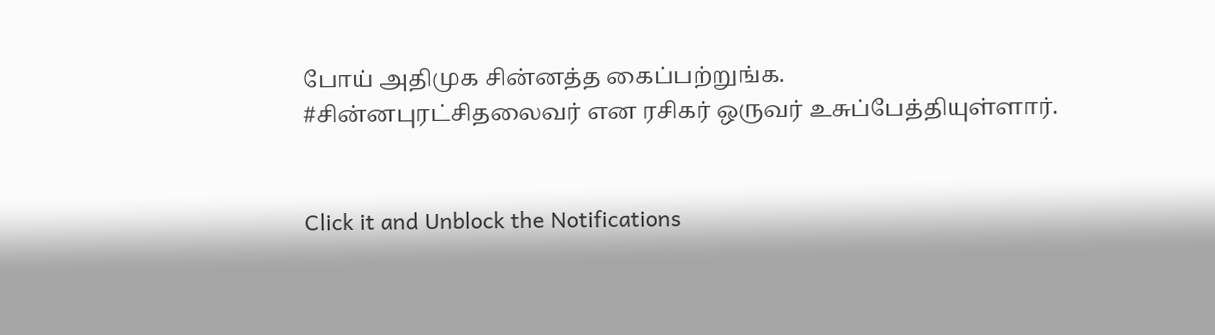போய் அதிமுக சின்னத்த கைப்பற்றுங்க.
#சின்னபுரட்சிதலைவர் என ரசிகர் ஒருவர் உசுப்பேத்தியுள்ளார்.


Click it and Unblock the Notifications